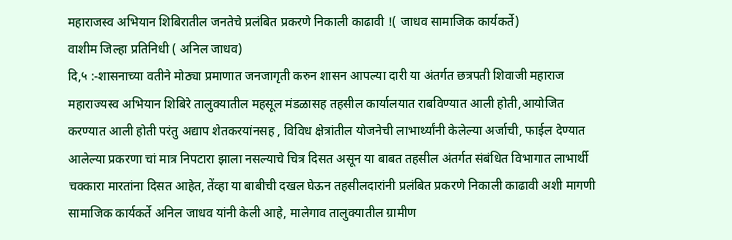महाराजस्व अभियान शिबिरातील जनतेचे प्रलंबित प्रकरणे निकाली काढावी !( जाधव सामाजिक कार्यकर्ते)
वाशीम जिल्हा प्रतिनिधी ( अनिल जाधव)
दि,५ :-शासनाच्या वतीने मोठ्या प्रमाणात जनजागृती करुन शासन आपल्या दारी या अंतर्गत छत्रपती शिवाजी महाराज महाराज्यस्व अभियान शिबिरे तालुक्यातील महसूल मंडळासह तहसील कार्यालयात राबविण्यात आली होती,आयोजित करण्यात आली होती परंतु अद्याप शेतकरयांनसह , विविध क्षेत्रांतील योजनेची लाभार्थ्यांनी केलेल्या अर्जाची, फाईल देण्यात आलेल्या प्रकरणा चां मात्र निपटारा झाला नसल्याचे चित्र दिसत असून या बाबत तहसील अंतर्गत संबंधित विभागात लाभार्थी चक्कारा मारतांना दिसत आहेत, तेंव्हा या बाबीची दखल घेऊन तहसीलदारांनी प्रलंबित प्रकरणे निकाली काढावी अशी मागणी सामाजिक कार्यकर्ते अनिल जाधव यांनी केली आहे, मालेगाव तालुक्यातील ग्रामीण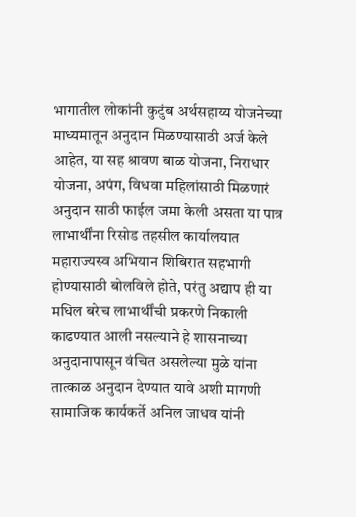भागातील लोकांनी कुटुंब अर्थसहाय्य योजनेच्या माध्यमातून अनुदान मिळण्यासाठी अर्ज केले आहेत, या सह श्रावण बाळ योजना, निराधार योजना, अपंग, विधवा महिलांसाठी मिळणारं अनुदान साठी फाईल जमा केली असता या पात्र लाभार्थींना रिसोड तहसील कार्यालयात महाराज्यस्व अभियान शिबिरात सहभागी होण्यासाठी बोलविले होते, परंतु अद्याप ही या मधिल बरेच लाभार्थींची प्रकरणे निकाली काढण्यात आली नसल्याने हे शासनाच्या अनुदानापासून वंचित असलेल्या मुळे यांना तात्काळ अनुदान देण्यात यावे अशी मागणी सामाजिक कार्यकर्ते अनिल जाधव यांनी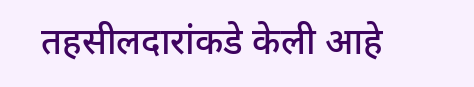तहसीलदारांकडे केली आहे